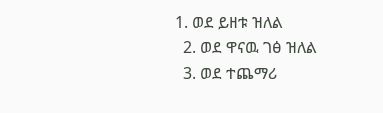1. ወደ ይዘቱ ዝለል
  2. ወደ ዋናዉ ገፅ ዝለል
  3. ወደ ተጨማሪ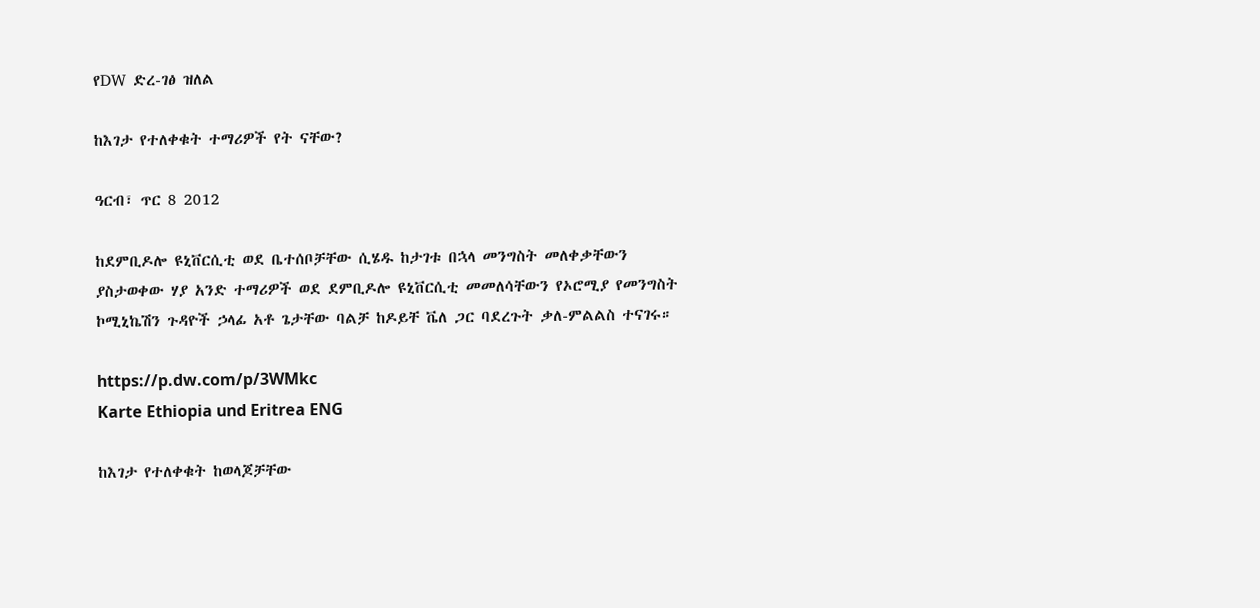የDW ድረ-ገፅ ዝለል

ከእገታ የተለቀቁት ተማሪዎች የት ናቸው?

ዓርብ፣ ጥር 8 2012

ከደምቢዶሎ ዩኒቨርሲቲ ወደ ቤተሰቦቻቸው ሲሄዱ ከታገቱ በኋላ መንግስት መለቀቃቸውን ያስታወቀው ሃያ አንድ ተማሪዎች ወደ ደምቢዶሎ ዩኒቨርሲቲ መመለሳቸውን የኦሮሚያ የመንግስት ኮሚኒኬሽን ጉዳዮች ኃላፊ አቶ ጌታቸው ባልቻ ከዶይቸ ቬለ ጋር ባደረጉት ቃለ-ምልልስ ተናገሩ።

https://p.dw.com/p/3WMkc
Karte Ethiopia und Eritrea ENG

ከእገታ የተለቀቁት ከወላጆቻቸው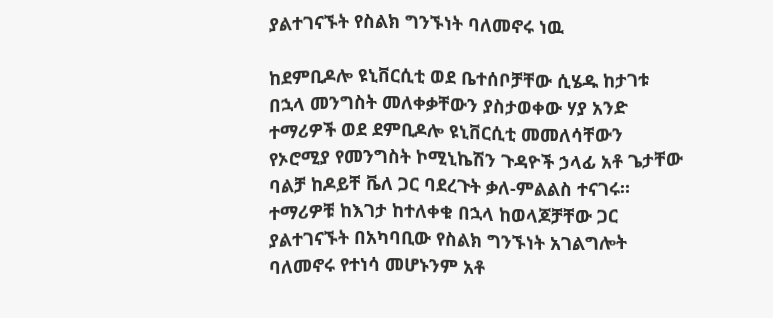ያልተገናኙት የስልክ ግንኙነት ባለመኖሩ ነዉ

ከደምቢዶሎ ዩኒቨርሲቲ ወደ ቤተሰቦቻቸው ሲሄዱ ከታገቱ በኋላ መንግስት መለቀቃቸውን ያስታወቀው ሃያ አንድ ተማሪዎች ወደ ደምቢዶሎ ዩኒቨርሲቲ መመለሳቸውን የኦሮሚያ የመንግስት ኮሚኒኬሽን ጉዳዮች ኃላፊ አቶ ጌታቸው ባልቻ ከዶይቸ ቬለ ጋር ባደረጉት ቃለ-ምልልስ ተናገሩ። ተማሪዎቹ ከእገታ ከተለቀቁ በኋላ ከወላጆቻቸው ጋር ያልተገናኙት በአካባቢው የስልክ ግንኙነት አገልግሎት ባለመኖሩ የተነሳ መሆኑንም አቶ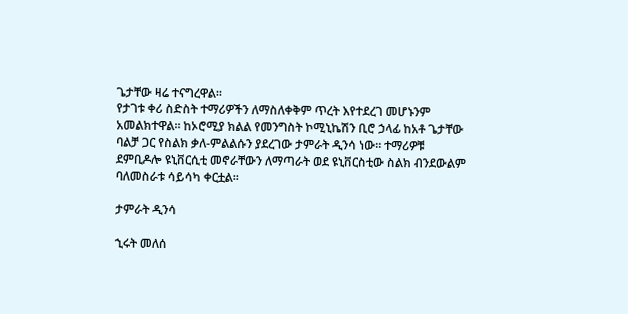ጌታቸው ዛሬ ተናግረዋል።
የታገቱ ቀሪ ስድስት ተማሪዎችን ለማስለቀቅም ጥረት እየተደረገ መሆኑንም አመልክተዋል። ከኦሮሚያ ክልል የመንግስት ኮሚኒኬሽን ቢሮ ኃላፊ ከአቶ ጌታቸው ባልቻ ጋር የስልክ ቃለ-ምልልሱን ያደረገው ታምራት ዲንሳ ነው። ተማሪዎቹ ደምቢዶሎ ዩኒቨርሲቲ መኖራቸውን ለማጣራት ወደ ዩኒቨርስቲው ስልክ ብንደውልም ባለመስራቱ ሳይሳካ ቀርቷል።

ታምራት ዲንሳ

ኂሩት መለሰ